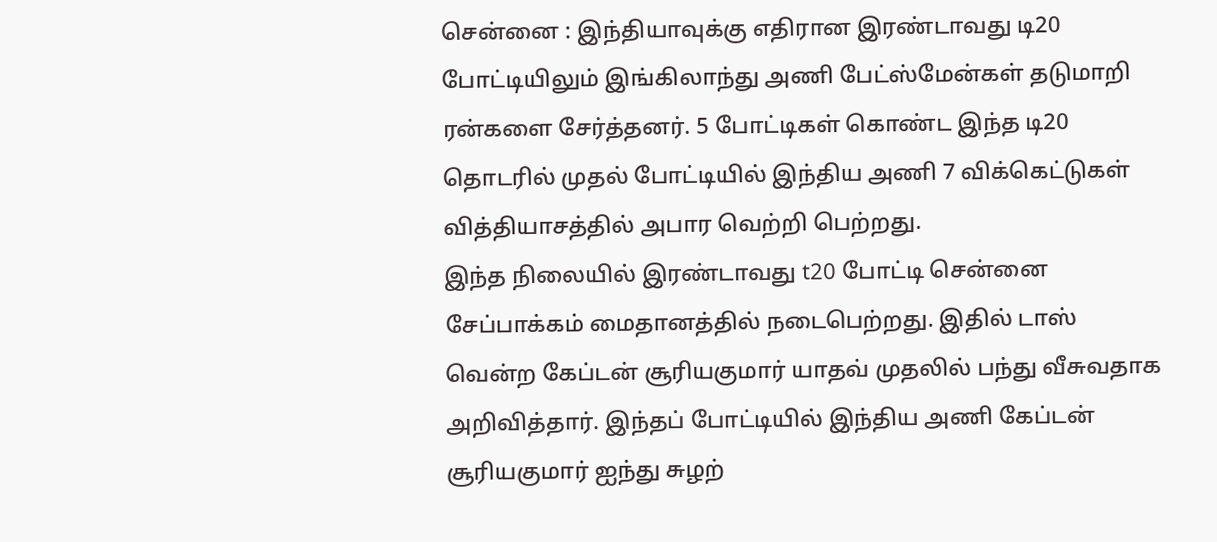சென்னை : இந்தியாவுக்கு எதிரான இரண்டாவது டி20 போட்டியிலும் இங்கிலாந்து அணி பேட்ஸ்மேன்கள் தடுமாறி ரன்களை சேர்த்தனர். 5 போட்டிகள் கொண்ட இந்த டி20 தொடரில் முதல் போட்டியில் இந்திய அணி 7 விக்கெட்டுகள் வித்தியாசத்தில் அபார வெற்றி பெற்றது.
இந்த நிலையில் இரண்டாவது t20 போட்டி சென்னை சேப்பாக்கம் மைதானத்தில் நடைபெற்றது. இதில் டாஸ் வென்ற கேப்டன் சூரியகுமார் யாதவ் முதலில் பந்து வீசுவதாக அறிவித்தார். இந்தப் போட்டியில் இந்திய அணி கேப்டன் சூரியகுமார் ஐந்து சுழற்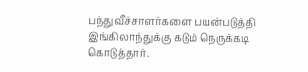பந்துவீச்சாளர்களை பயன்படுத்தி இங்கிலாந்துக்கு கடும் நெருக்கடி கொடுத்தார்.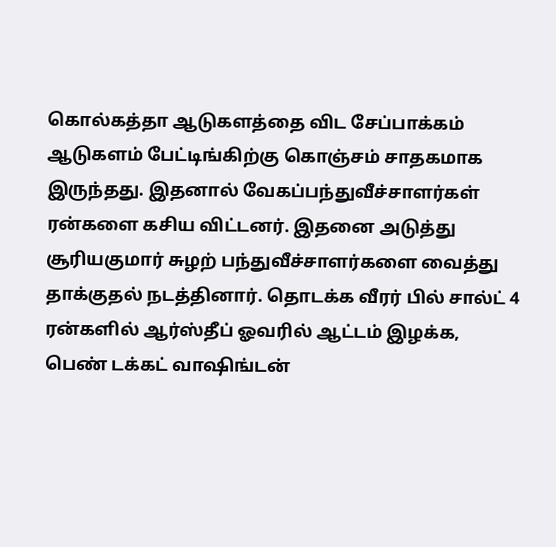கொல்கத்தா ஆடுகளத்தை விட சேப்பாக்கம் ஆடுகளம் பேட்டிங்கிற்கு கொஞ்சம் சாதகமாக இருந்தது. இதனால் வேகப்பந்துவீச்சாளர்கள் ரன்களை கசிய விட்டனர். இதனை அடுத்து சூரியகுமார் சுழற் பந்துவீச்சாளர்களை வைத்து தாக்குதல் நடத்தினார். தொடக்க வீரர் பில் சால்ட் 4 ரன்களில் ஆர்ஸ்தீப் ஓவரில் ஆட்டம் இழக்க, பெண் டக்கட் வாஷிங்டன்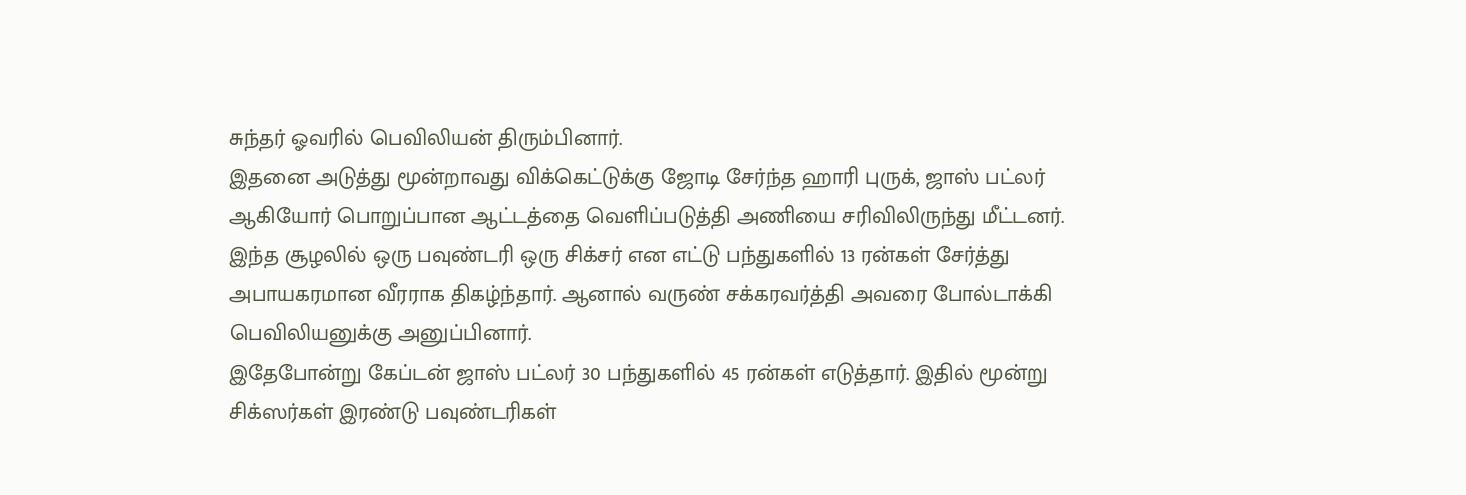சுந்தர் ஓவரில் பெவிலியன் திரும்பினார்.
இதனை அடுத்து மூன்றாவது விக்கெட்டுக்கு ஜோடி சேர்ந்த ஹாரி புருக், ஜாஸ் பட்லர் ஆகியோர் பொறுப்பான ஆட்டத்தை வெளிப்படுத்தி அணியை சரிவிலிருந்து மீட்டனர். இந்த சூழலில் ஒரு பவுண்டரி ஒரு சிக்சர் என எட்டு பந்துகளில் 13 ரன்கள் சேர்த்து அபாயகரமான வீரராக திகழ்ந்தார். ஆனால் வருண் சக்கரவர்த்தி அவரை போல்டாக்கி பெவிலியனுக்கு அனுப்பினார்.
இதேபோன்று கேப்டன் ஜாஸ் பட்லர் 30 பந்துகளில் 45 ரன்கள் எடுத்தார். இதில் மூன்று சிக்ஸர்கள் இரண்டு பவுண்டரிகள்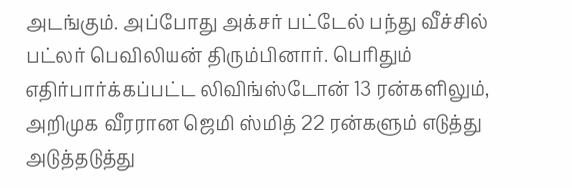அடங்கும். அப்போது அக்சர் பட்டேல் பந்து வீச்சில் பட்லர் பெவிலியன் திரும்பினார். பெரிதும் எதிர்பார்க்கப்பட்ட லிவிங்ஸ்டோன் 13 ரன்களிலும், அறிமுக வீரரான ஜெமி ஸ்மித் 22 ரன்களும் எடுத்து அடுத்தடுத்து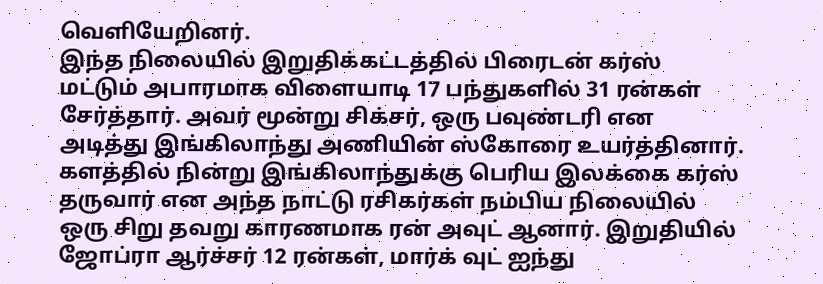வெளியேறினர்.
இந்த நிலையில் இறுதிக்கட்டத்தில் பிரைடன் கர்ஸ் மட்டும் அபாரமாக விளையாடி 17 பந்துகளில் 31 ரன்கள் சேர்த்தார். அவர் மூன்று சிக்சர், ஒரு பவுண்டரி என அடித்து இங்கிலாந்து அணியின் ஸ்கோரை உயர்த்தினார். களத்தில் நின்று இங்கிலாந்துக்கு பெரிய இலக்கை கர்ஸ் தருவார் என அந்த நாட்டு ரசிகர்கள் நம்பிய நிலையில் ஒரு சிறு தவறு காரணமாக ரன் அவுட் ஆனார். இறுதியில் ஜோப்ரா ஆர்ச்சர் 12 ரன்கள், மார்க் வுட் ஐந்து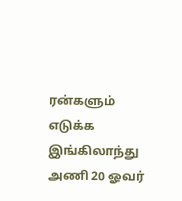ரன்களும் எடுக்க இங்கிலாந்து அணி 20 ஓவர்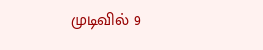முடிவில் 9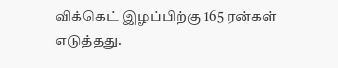விக்கெட் இழப்பிற்கு 165 ரன்கள் எடுத்தது.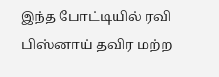இந்த போட்டியில் ரவி பிஸ்னாய் தவிர மற்ற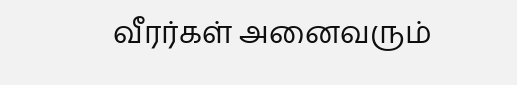வீரர்கள் அனைவரும்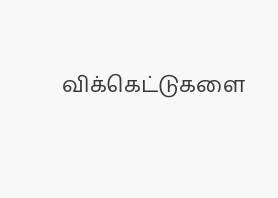விக்கெட்டுகளை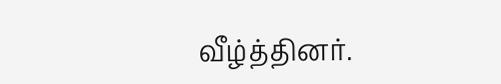வீழ்த்தினர்.